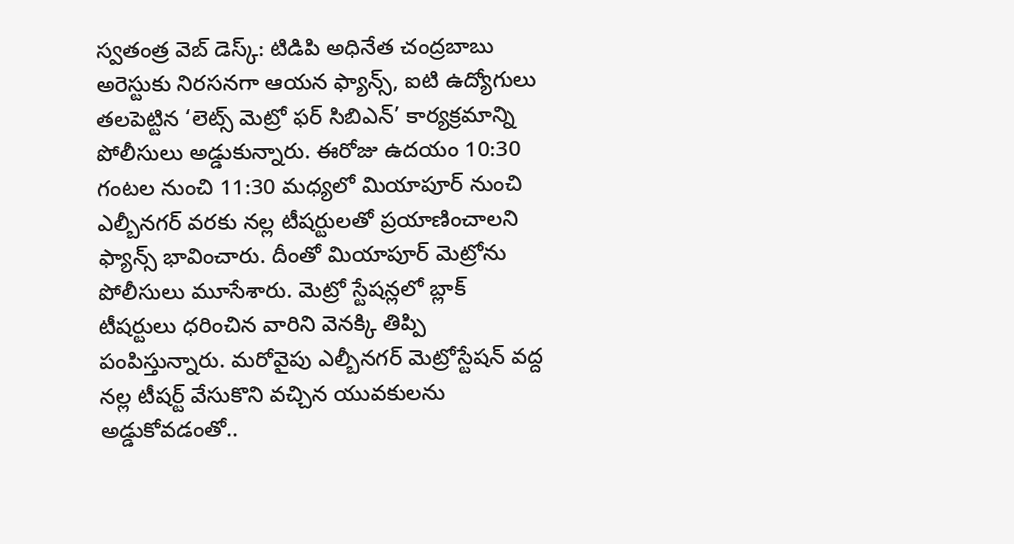స్వతంత్ర వెబ్ డెస్క్: టిడిపి అధినేత చంద్రబాబు అరెస్టుకు నిరసనగా ఆయన ఫ్యాన్స్, ఐటి ఉద్యోగులు తలపెట్టిన ‘లెట్స్ మెట్రో ఫర్ సిబిఎన్’ కార్యక్రమాన్ని పోలీసులు అడ్డుకున్నారు. ఈరోజు ఉదయం 10:30 గంటల నుంచి 11:30 మధ్యలో మియాపూర్ నుంచి ఎల్బీనగర్ వరకు నల్ల టీషర్టులతో ప్రయాణించాలని ఫ్యాన్స్ భావించారు. దీంతో మియాపూర్ మెట్రోను పోలీసులు మూసేశారు. మెట్రో స్టేషన్లలో బ్లాక్ టీషర్టులు ధరించిన వారిని వెనక్కి తిప్పి పంపిస్తున్నారు. మరోవైపు ఎల్బీనగర్ మెట్రోస్టేషన్ వద్ద నల్ల టీషర్ట్ వేసుకొని వచ్చిన యువకులను అడ్డుకోవడంతో..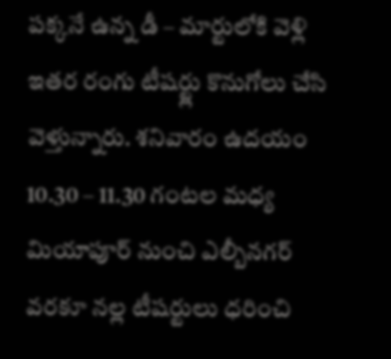పక్కనే ఉన్న డీ – మార్టులోకి వెళ్లి ఇతర రంగు టీషర్ట్లు కొనుగోలు చేసి వెళ్తున్నారు. శనివారం ఉదయం 10.30 – 11.30 గంటల మధ్య మియాపూర్ నుంచి ఎల్బీనగర్ వరకూ నల్ల టీషర్టులు ధరించి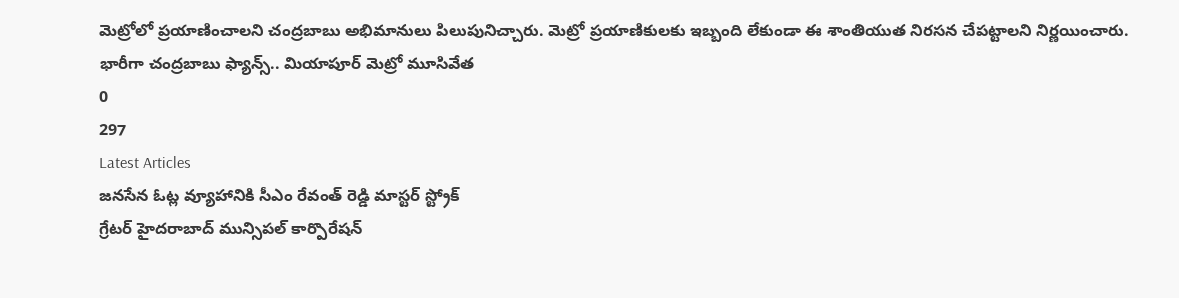మెట్రోలో ప్రయాణించాలని చంద్రబాబు అభిమానులు పిలుపునిచ్చారు. మెట్రో ప్రయాణికులకు ఇబ్బంది లేకుండా ఈ శాంతియుత నిరసన చేపట్టాలని నిర్ణయించారు.
భారీగా చంద్రబాబు ఫ్యాన్స్.. మియాపూర్ మెట్రో మూసివేత
0
297
Latest Articles
జనసేన ఓట్ల వ్యూహానికి సీఎం రేవంత్ రెడ్డి మాస్టర్ స్ట్రోక్
గ్రేటర్ హైదరాబాద్ మున్సిపల్ కార్పొరేషన్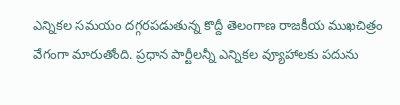ఎన్నికల సమయం దగ్గరపడుతున్న కొద్దీ తెలంగాణ రాజకీయ ముఖచిత్రం వేగంగా మారుతోంది. ప్రధాన పార్టీలన్నీ ఎన్నికల వ్యూహాలకు పదును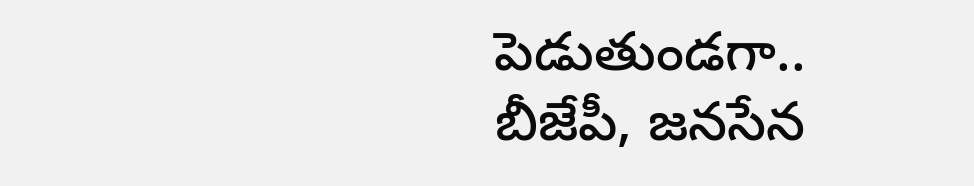పెడుతుండగా.. బీజేపీ, జనసేన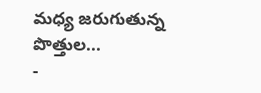మధ్య జరుగుతున్న పొత్తుల...
-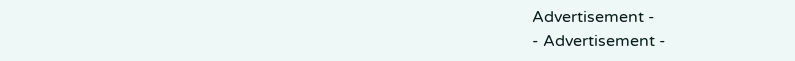Advertisement -
- Advertisement -